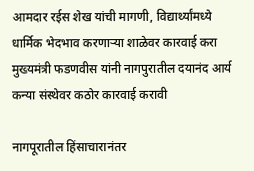आमदार रईस शेख यांची मागणी, विद्यार्थ्यांमध्ये धार्मिक भेदभाव करणाऱ्या शाळेवर कारवाई करा मुख्यमंत्री फडणवीस यांनी नागपुरातील दयानंद आर्य कन्या संस्थेवर कठोर कारवाई करावी

नागपूरातील हिंसाचारानंतर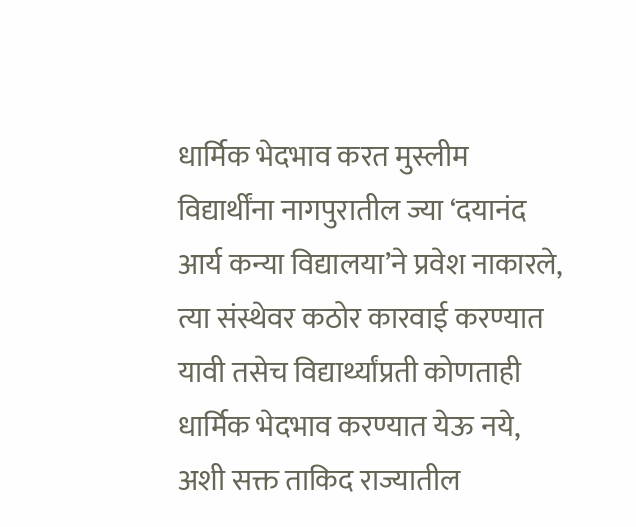धार्मिक भेदभाव करत मुस्लीम विद्यार्थींना नागपुरातील ज्या ‘दयानंद आर्य कन्या विद्यालया’ने प्रवेश नाकारले, त्या संस्थेवर कठोर कारवाई करण्यात यावी तसेच विद्यार्थ्यांप्रती कोणताही धार्मिक भेदभाव करण्यात येऊ नये, अशी सक्त ताकिद राज्यातील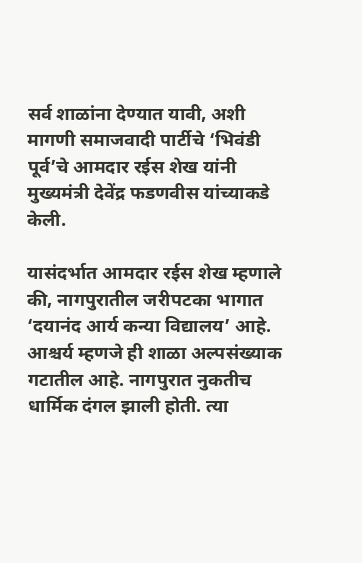सर्व शाळांना देण्यात यावी, अशी मागणी समाजवादी पार्टीचे ‘भिवंडी पूर्व’चे आमदार रईस शेख यांनी मुख्यमंत्री देवेंद्र फडणवीस यांच्याकडे केली.

यासंदर्भात आमदार रईस शेख म्हणाले की, नागपुरातील जरीपटका भागात ‘दयानंद आर्य कन्या विद्यालय’ आहे. आश्चर्य म्हणजे ही शाळा अल्पसंख्याक गटातील आहे. नागपुरात नुकतीच धार्मिक दंगल झाली होती. त्या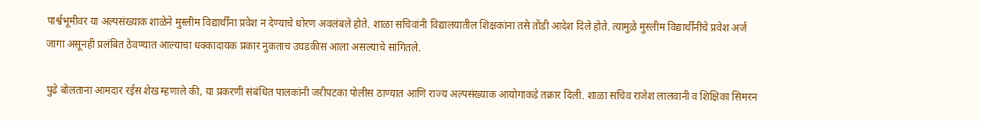पार्श्वभूमीवर या अल्पसंख्याक शाळेने मुस्लीम विद्यार्थींना प्रवेश न देण्याचे धोरण अवलंबले होते. शाळा सचिवांनी विद्यालयातील शिक्षकांना तसे तोंडी आदेश दिले होते. त्यामुळे मुस्लीम विद्यार्थींनींचे प्रवेश अर्ज जागा असूनही प्रलंबित ठेवण्यात आल्याचा धक्कादायक प्रकार नुकताच उघडकीस आला असल्याचे सांगितले.

पुढे बोलताना आमदार रईस शेख म्हणाले की, या प्रकरणी संबंधित पालकांनी जरीपटका पोलीस ठाण्यात आणि राज्य अल्पसंख्याक आयोगाकडे तक्रार दिली. शाळा सचिव राजेश लालवानी व शिक्षिका सिमरन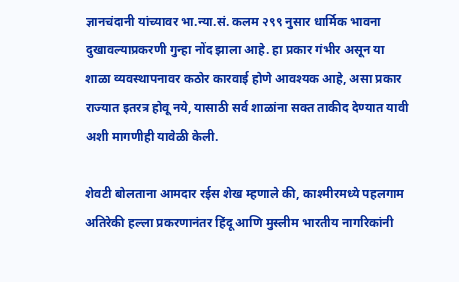ज्ञानचंदानी यांच्यावर भा.न्या.सं. कलम २९९ नुसार धार्मिक भावना दुखावल्याप्रकरणी गुन्हा नोंद झाला आहे. हा प्रकार गंभीर असून या शाळा व्यवस्थापनावर कठोर कारवाई होणे आवश्यक आहे, असा प्रकार राज्यात इतरत्र होवू नये, यासाठी सर्व शाळांना सक्त ताकीद देण्यात यावी अशी मागणीही यावेळी केली.

शेवटी बोलताना आमदार रईस शेख म्हणाले की, काश्मीरमध्ये पहलगाम अतिरेकी हल्ला प्रकरणानंतर हिंदू आणि मुस्लीम भारतीय नागरिकांनी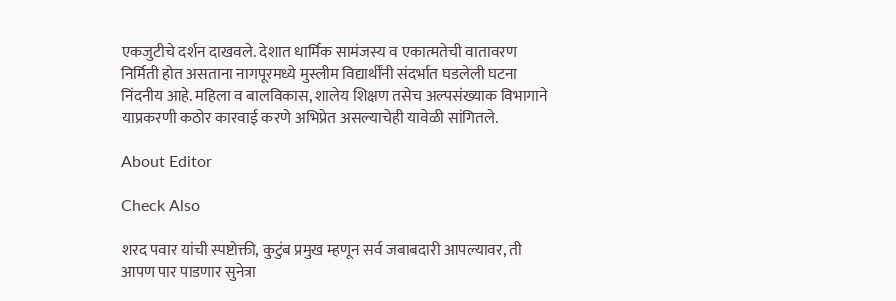एकजुटीचे दर्शन दाखवले. देशात धार्मिक सामंजस्य व एकात्मतेची वातावरण निर्मिती होत असताना नागपूरमध्ये मुस्लीम विद्यार्थींनी संदर्भात घडलेली घटना निंदनीय आहे. महिला व बालविकास, शालेय शिक्षण तसेच अल्पसंख्याक विभागाने याप्रकरणी कठोर कारवाई करणे अभिप्रेत असल्याचेही यावेळी सांगितले.

About Editor

Check Also

शरद पवार यांची स्पष्टोक्ती, कुटुंब प्रमुख म्हणून सर्व जबाबदारी आपल्यावर, ती आपण पार पाडणार सुनेत्रा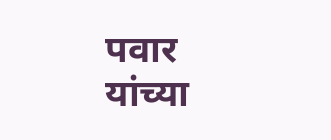पवार यांच्या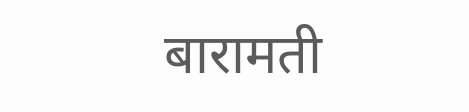बारामती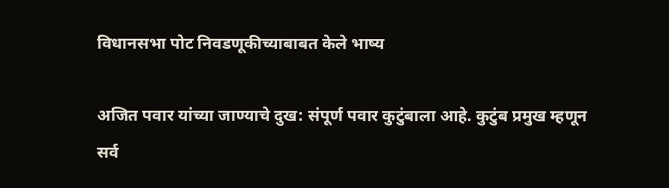विधानसभा पोट निवडणूकीच्याबाबत केले भाष्य

अजित पवार यांच्या जाण्याचे दुख: संपूर्ण पवार कुटुंबाला आहे. कुटुंब प्रमुख म्हणून सर्व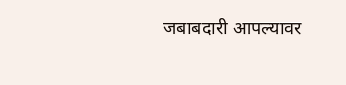जबाबदारी आपल्यावर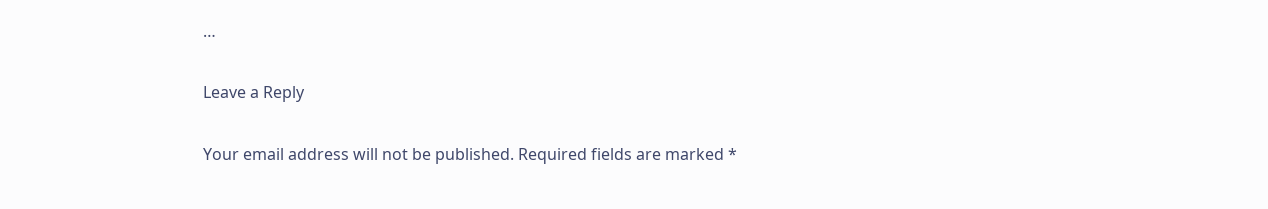…

Leave a Reply

Your email address will not be published. Required fields are marked *